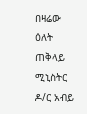በዛሬው ዕለት ጠቅላይ ሚኒስትር ዶ/ር አብይ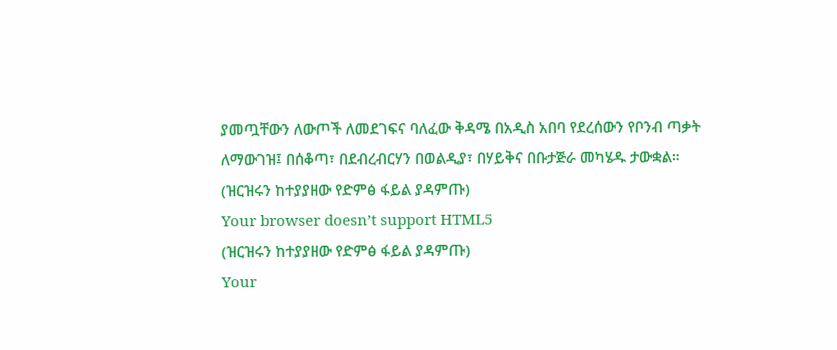ያመጧቸውን ለውጦች ለመደገፍና ባለፈው ቅዳሜ በአዲስ አበባ የደረሰውን የቦንብ ጣቃት ለማውገዝ፤ በሰቆጣ፣ በደብረብርሃን በወልዲያ፣ በሃይቅና በቡታጅራ መካሄዱ ታውቋል።
(ዝርዝሩን ከተያያዘው የድምፅ ፋይል ያዳምጡ)
Your browser doesn’t support HTML5
(ዝርዝሩን ከተያያዘው የድምፅ ፋይል ያዳምጡ)
Your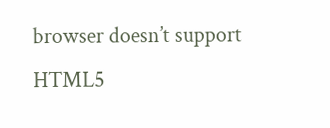browser doesn’t support HTML5